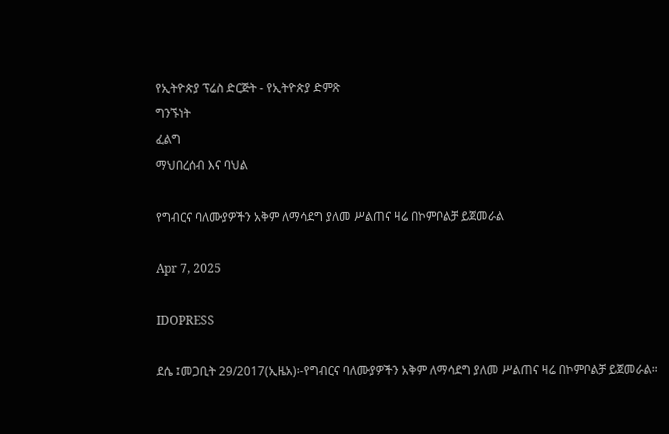የኢትዮጵያ ፕሬስ ድርጅት - የኢትዮጵያ ድምጽ
ግንኙነት
ፈልግ
ማህበረሰብ እና ባህል

የግብርና ባለሙያዎችን አቅም ለማሳደግ ያለመ ሥልጠና ዛሬ በኮምቦልቻ ይጀመራል

Apr 7, 2025

IDOPRESS

ደሴ ፤መጋቢት 29/2017(ኢዜአ)፡-የግብርና ባለሙያዎችን አቅም ለማሳደግ ያለመ ሥልጠና ዛሬ በኮምቦልቻ ይጀመራል።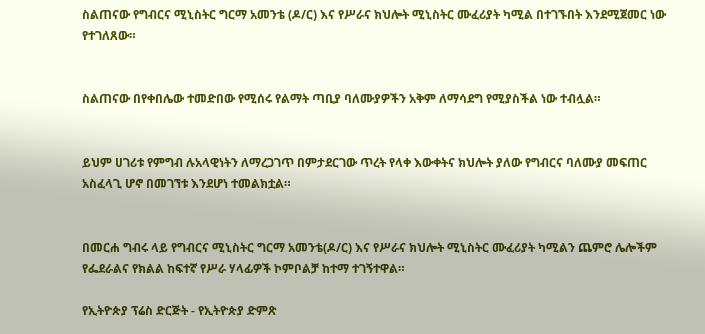ስልጠናው የግብርና ሚኒስትር ግርማ አመንቴ (ዶ/ር) እና የሥራና ክህሎት ሚኒስትር ሙፈሪያት ካሚል በተገኙበት እንደሚጀመር ነው የተገለጸው።


ስልጠናው በየቀበሌው ተመድበው የሚሰሩ የልማት ጣቢያ ባለሙያዎችን አቅም ለማሳደግ የሚያስችል ነው ተብሏል።


ይህም ሀገሪቱ የምግብ ሉአላዊነትን ለማረጋገጥ በምታደርገው ጥረት የላቀ እውቀትና ክህሎት ያለው የግብርና ባለሙያ መፍጠር አስፈላጊ ሆኖ በመገኘቱ እንደሆነ ተመልክቷል።


በመርሐ ግብሩ ላይ የግብርና ሚኒስትር ግርማ አመንቴ(ዶ/ር) እና የሥራና ክህሎት ሚኒስትር ሙፈሪያት ካሚልን ጨምሮ ሌሎችም የፌደራልና የክልል ከፍተኛ የሥራ ሃላፊዎች ኮምቦልቻ ከተማ ተገኝተዋል።

የኢትዮጵያ ፕሬስ ድርጅት - የኢትዮጵያ ድምጽ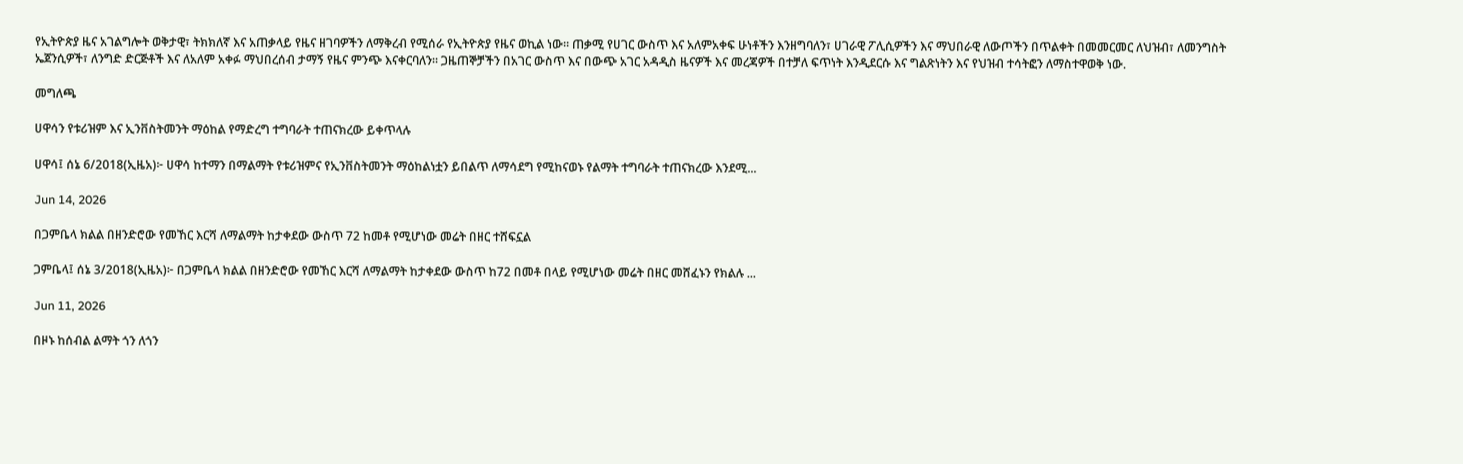የኢትዮጵያ ዜና አገልግሎት ወቅታዊ፣ ትክክለኛ እና አጠቃላይ የዜና ዘገባዎችን ለማቅረብ የሚሰራ የኢትዮጵያ የዜና ወኪል ነው። ጠቃሚ የሀገር ውስጥ እና አለምአቀፍ ሁነቶችን እንዘግባለን፣ ሀገራዊ ፖሊሲዎችን እና ማህበራዊ ለውጦችን በጥልቀት በመመርመር ለህዝብ፣ ለመንግስት ኤጀንሲዎች፣ ለንግድ ድርጅቶች እና ለአለም አቀፉ ማህበረሰብ ታማኝ የዜና ምንጭ እናቀርባለን። ጋዜጠኞቻችን በአገር ውስጥ እና በውጭ አገር አዳዲስ ዜናዎች እና መረጃዎች በተቻለ ፍጥነት እንዲደርሱ እና ግልጽነትን እና የህዝብ ተሳትፎን ለማስተዋወቅ ነው.

መግለጫ

ሀዋሳን የቱሪዝም እና ኢንቨስትመንት ማዕከል የማድረግ ተግባራት ተጠናክረው ይቀጥላሉ

ሀዋሳ፤ ሰኔ 6/2018(ኢዜአ)፦ ሀዋሳ ከተማን በማልማት የቱሪዝምና የኢንቨስትመንት ማዕከልነቷን ይበልጥ ለማሳደግ የሚከናወኑ የልማት ተግባራት ተጠናክረው እንደሚ...

Jun 14, 2026

በጋምቤላ ክልል በዘንድሮው የመኸር እርሻ ለማልማት ከታቀደው ውስጥ 72 ከመቶ የሚሆነው መሬት በዘር ተሸፍኗል

ጋምቤላ፤ ሰኔ 3/2018(ኢዜአ)፦ በጋምቤላ ክልል በዘንድሮው የመኸር እርሻ ለማልማት ከታቀደው ውስጥ ከ72 በመቶ በላይ የሚሆነው መሬት በዘር መሸፈኑን የክልሉ ...

Jun 11, 2026

በዞኑ ከሰብል ልማት ጎን ለጎን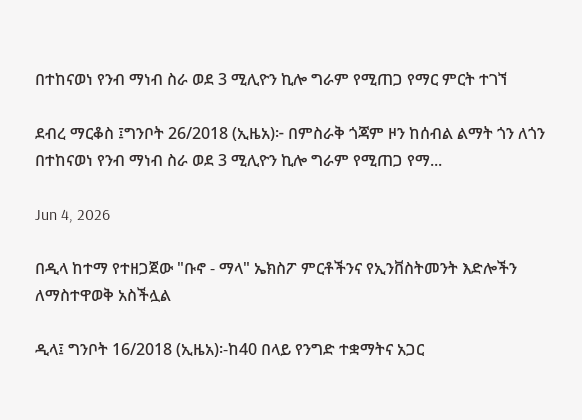በተከናወነ የንብ ማነብ ስራ ወደ 3 ሚሊዮን ኪሎ ግራም የሚጠጋ የማር ምርት ተገኘ

ደብረ ማርቆስ ፤ግንቦት 26/2018 (ኢዜአ)፦ በምስራቅ ጎጃም ዞን ከሰብል ልማት ጎን ለጎን በተከናወነ የንብ ማነብ ስራ ወደ 3 ሚሊዮን ኪሎ ግራም የሚጠጋ የማ...

Jun 4, 2026

በዲላ ከተማ የተዘጋጀው "ቡኖ - ማላ" ኤክስፖ ምርቶችንና የኢንቨስትመንት እድሎችን ለማስተዋወቅ አስችሏል

ዲላ፤ ግንቦት 16/2018 (ኢዜአ)፡-ከ40 በላይ የንግድ ተቋማትና አጋር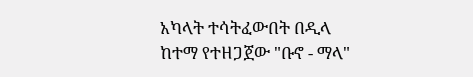አካላት ተሳትፈውበት በዲላ ከተማ የተዘጋጀው "ቡኖ - ማላ"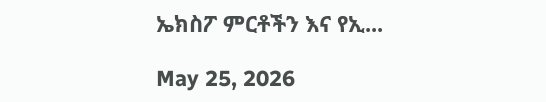ኤክስፖ ምርቶችን እና የኢ...

May 25, 2026